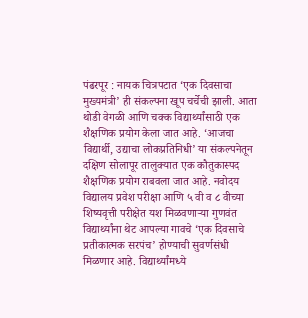पंढरपूर : नायक चित्रपटात ‘एक दिवसाचा मुख्यमंत्री’ ही संकल्पना खूप चर्चेची झाली. आता थोडी वेगळी आणि चक्क विद्यार्थ्यांसाठी एक शैक्षणिक प्रयोग केला जात आहे. ‘आजचा विद्यार्थी, उद्याचा लोकप्रतिनिधी’ या संकल्पनेतून दक्षिण सोलापूर तालुक्यात एक कौतुकास्पद शैक्षणिक प्रयोग राबवला जात आहे. नवोदय विद्यालय प्रवेश परीक्षा आणि ५ वी व ८ वीच्या शिष्यवृत्ती परीक्षेत यश मिळवणाऱ्या गुणवंत विद्यार्थ्यांना थेट आपल्या गावचे ‘एक दिवसाचे प्रतीकात्मक सरपंच’ होण्याची सुवर्णसंधी मिळणार आहे. विद्यार्थ्यांमध्ये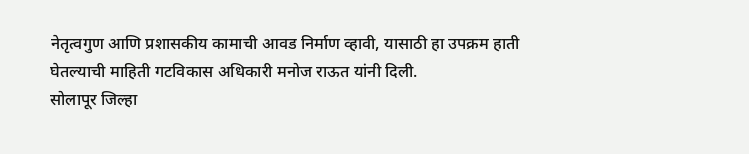नेतृत्वगुण आणि प्रशासकीय कामाची आवड निर्माण व्हावी, यासाठी हा उपक्रम हाती घेतल्याची माहिती गटविकास अधिकारी मनोज राऊत यांनी दिली.
सोलापूर जिल्हा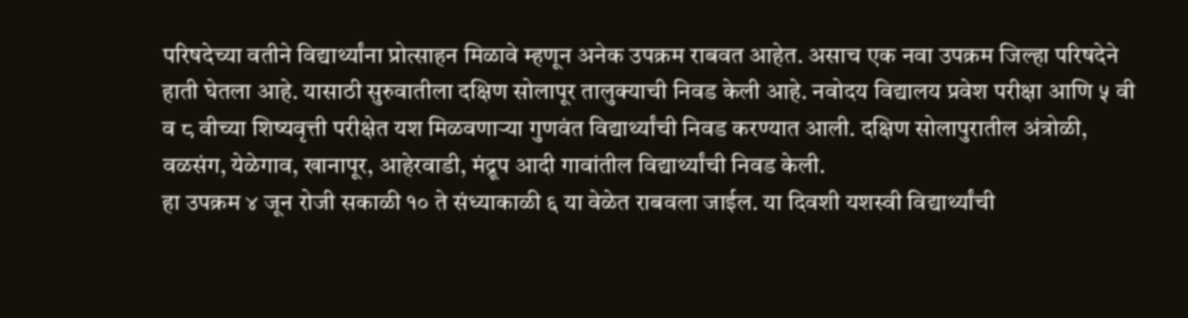परिषदेच्या वतीने विद्यार्थ्यांना प्रोत्साहन मिळावे म्हणून अनेक उपक्रम राबवत आहेत. असाच एक नवा उपक्रम जिल्हा परिषदेने हाती घेतला आहे. यासाठी सुरुवातीला दक्षिण सोलापूर तालुक्याची निवड केली आहे. नवोदय विद्यालय प्रवेश परीक्षा आणि ५ वी व ८ वीच्या शिष्यवृत्ती परीक्षेत यश मिळवणाऱ्या गुणवंत विद्यार्थ्यांची निवड करण्यात आली. दक्षिण सोलापुरातील अंत्रोळी, वळसंग, येळेगाव, खानापूर, आहेरवाडी, मंद्रूप आदी गावांतील विद्यार्थ्यांची निवड केली.
हा उपक्रम ४ जून रोजी सकाळी १० ते संध्याकाळी ६ या वेळेत राबवला जाईल. या दिवशी यशस्वी विद्यार्थ्यांची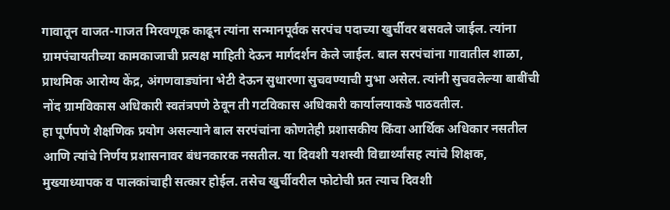गावातून वाजत-गाजत मिरवणूक काढून त्यांना सन्मानपूर्वक सरपंच पदाच्या खुर्चीवर बसवले जाईल. त्यांना ग्रामपंचायतीच्या कामकाजाची प्रत्यक्ष माहिती देऊन मार्गदर्शन केले जाईल. बाल सरपंचांना गावातील शाळा, प्राथमिक आरोग्य केंद्र, अंगणवाड्यांना भेटी देऊन सुधारणा सुचवण्याची मुभा असेल. त्यांनी सुचवलेल्या बाबींची नोंद ग्रामविकास अधिकारी स्वतंत्रपणे ठेवून ती गटविकास अधिकारी कार्यालयाकडे पाठवतील.
हा पूर्णपणे शैक्षणिक प्रयोग असल्याने बाल सरपंचांना कोणतेही प्रशासकीय किंवा आर्थिक अधिकार नसतील आणि त्यांचे निर्णय प्रशासनावर बंधनकारक नसतील. या दिवशी यशस्वी विद्यार्थ्यांसह त्यांचे शिक्षक, मुख्याध्यापक व पालकांचाही सत्कार होईल. तसेच खुर्चीवरील फोटोची प्रत त्याच दिवशी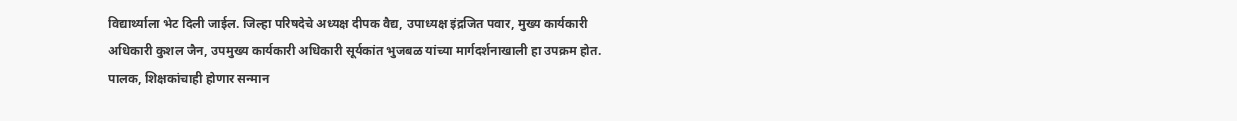विद्यार्थ्याला भेट दिली जाईल. जिल्हा परिषदेचे अध्यक्ष दीपक वैद्य, उपाध्यक्ष इंद्रजित पवार, मुख्य कार्यकारी अधिकारी कुशल जैन, उपमुख्य कार्यकारी अधिकारी सूर्यकांत भुजबळ यांच्या मार्गदर्शनाखाली हा उपक्रम होत.
पालक, शिक्षकांचाही होणार सन्मान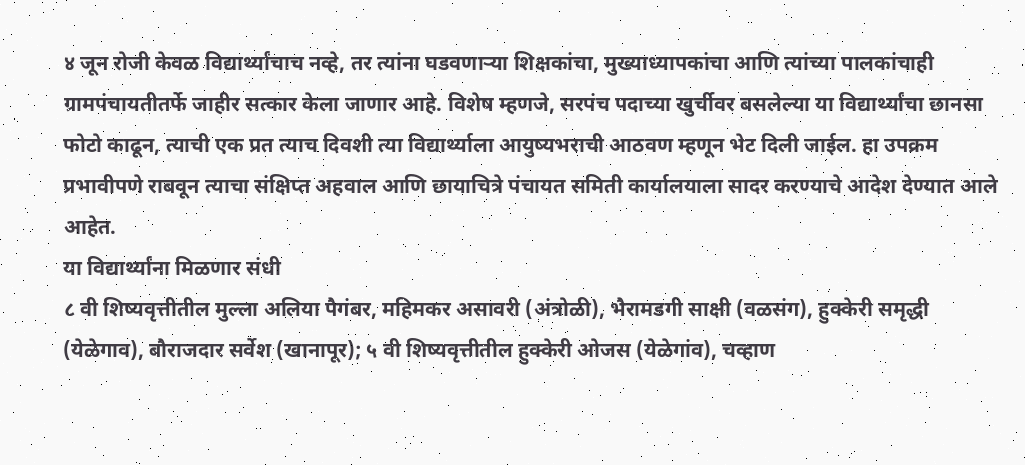४ जून रोजी केवळ विद्यार्थ्यांचाच नव्हे, तर त्यांना घडवणाऱ्या शिक्षकांचा, मुख्याध्यापकांचा आणि त्यांच्या पालकांचाही ग्रामपंचायतीतर्फे जाहीर सत्कार केला जाणार आहे. विशेष म्हणजे, सरपंच पदाच्या खुर्चीवर बसलेल्या या विद्यार्थ्यांचा छानसा फोटो काढून, त्याची एक प्रत त्याच दिवशी त्या विद्यार्थ्याला आयुष्यभराची आठवण म्हणून भेट दिली जाईल. हा उपक्रम प्रभावीपणे राबवून त्याचा संक्षिप्त अहवाल आणि छायाचित्रे पंचायत समिती कार्यालयाला सादर करण्याचे आदेश देण्यात आले आहेत.
या विद्यार्थ्यांना मिळणार संधी
८ वी शिष्यवृत्तीतील मुल्ला अलिया पैगंबर, महिमकर असावरी (अंत्रोळी), भैरामडगी साक्षी (वळसंग), हुक्केरी समृद्धी (येळेगाव), बौराजदार सर्वेश (खानापूर); ५ वी शिष्यवृत्तीतील हुक्केरी ओजस (येळेगांव), चव्हाण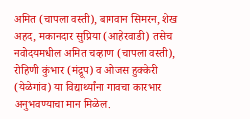अमित (चापला वस्ती), बागवान सिमरन, शेख अहद, मकानदार सुप्रिया (आहेरवाडी) तसेच नवोदयमधील अमित चव्हाण (चापला वस्ती), रोहिणी कुंभार (मंद्रूप) व ओजस हुक्केरी (येळेगांव) या विद्यार्थ्यांना गावचा कारभार अनुभवण्याचा मान मिळेल.